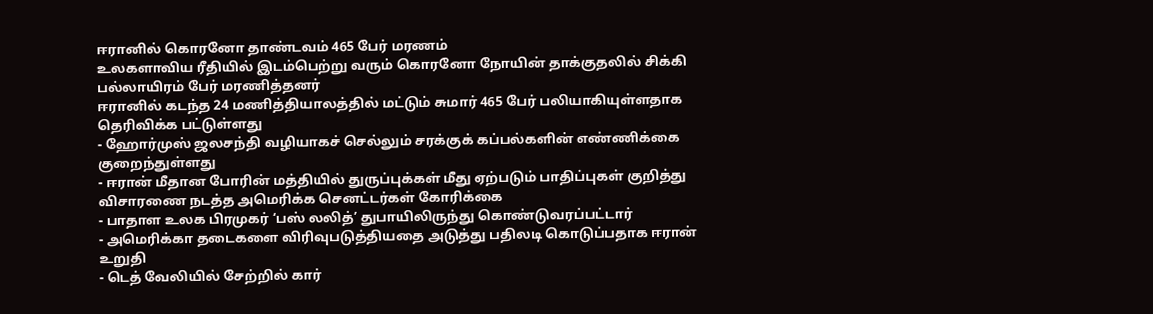ஈரானில் கொரனோ தாண்டவம் 465 பேர் மரணம்
உலகளாவிய ரீதியில் இடம்பெற்று வரும் கொரனோ நோயின் தாக்குதலில் சிக்கி
பல்லாயிரம் பேர் மரணித்தனர்
ஈரானில் கடந்த 24 மணித்தியாலத்தில் மட்டும் சுமார் 465 பேர் பலியாகியுள்ளதாக தெரிவிக்க பட்டுள்ளது
- ஹோர்முஸ் ஜலசந்தி வழியாகச் செல்லும் சரக்குக் கப்பல்களின் எண்ணிக்கை குறைந்துள்ளது
- ஈரான் மீதான போரின் மத்தியில் துருப்புக்கள் மீது ஏற்படும் பாதிப்புகள் குறித்து விசாரணை நடத்த அமெரிக்க செனட்டர்கள் கோரிக்கை
- பாதாள உலக பிரமுகர் ‘பஸ் லலித்’ துபாயிலிருந்து கொண்டுவரப்பட்டார்
- அமெரிக்கா தடைகளை விரிவுபடுத்தியதை அடுத்து பதிலடி கொடுப்பதாக ஈரான் உறுதி
- டெத் வேலியில் சேற்றில் கார்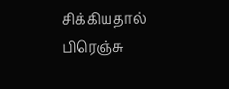சிக்கியதால் பிரெஞ்சு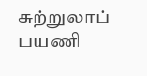சுற்றுலாப் பயணி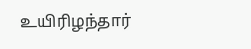உயிரிழந்தார்